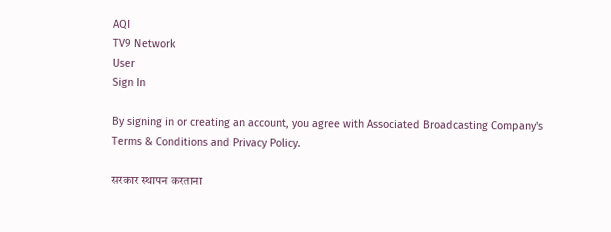AQI
TV9 Network
User
Sign In

By signing in or creating an account, you agree with Associated Broadcasting Company's Terms & Conditions and Privacy Policy.

सरकार स्थापन करताना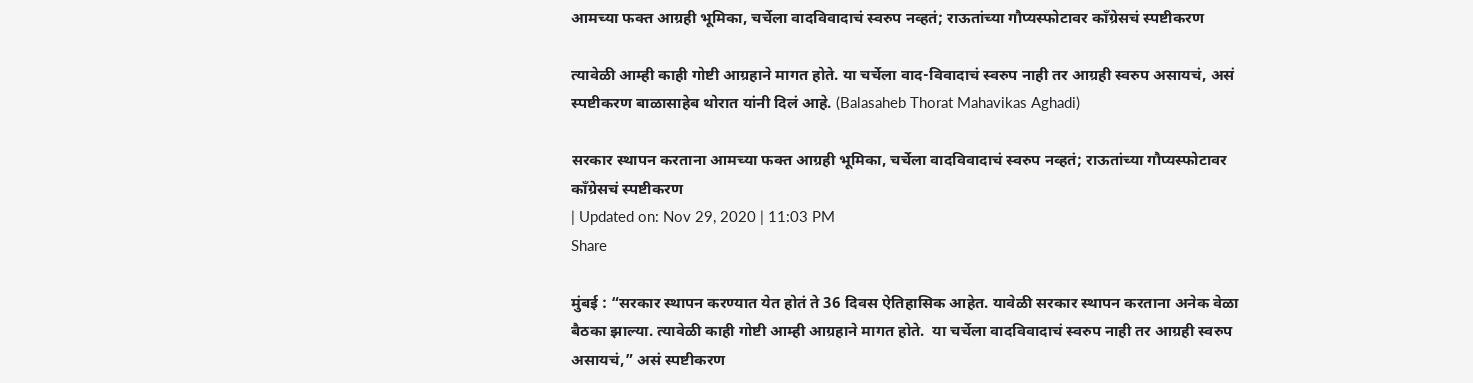आमच्या फक्त आग्रही भूमिका, चर्चेला वादविवादाचं स्वरुप नव्हतं; राऊतांच्या गौप्यस्फोटावर काँग्रेसचं स्पष्टीकरण

त्यावेळी आम्ही काही गोष्टी आग्रहाने मागत होते. या चर्चेला वाद-विवादाचं स्वरुप नाही तर आग्रही स्वरुप असायचं, असं स्पष्टीकरण बाळासाहेब थोरात यांनी दिलं आहे. (Balasaheb Thorat Mahavikas Aghadi)

सरकार स्थापन करताना आमच्या फक्त आग्रही भूमिका, चर्चेला वादविवादाचं स्वरुप नव्हतं; राऊतांच्या गौप्यस्फोटावर काँग्रेसचं स्पष्टीकरण
| Updated on: Nov 29, 2020 | 11:03 PM
Share

मुंबई : “सरकार स्थापन करण्यात येत होतं ते 36 दिवस ऐतिहासिक आहेत. यावेळी सरकार स्थापन करताना अनेक वेळा बैठका झाल्या. त्यावेळी काही गोष्टी आम्ही आग्रहाने मागत होते.  या चर्चेला वादविवादाचं स्वरुप नाही तर आग्रही स्वरुप असायचं,” असं स्पष्टीकरण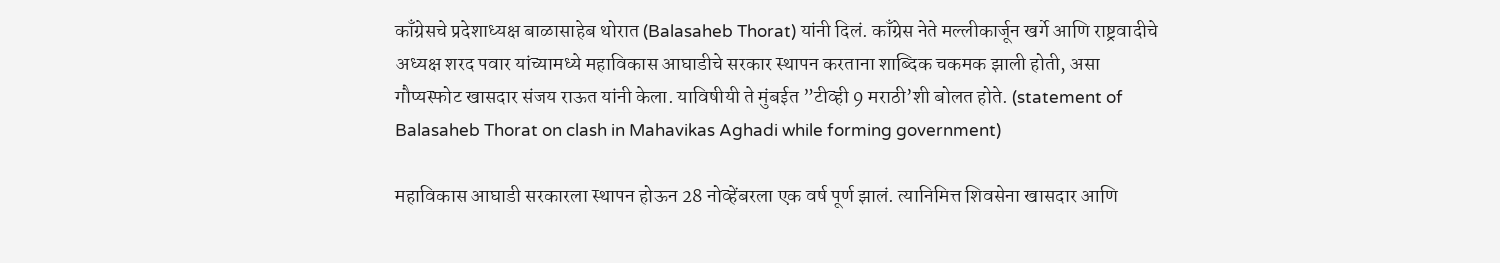काँग्रेसचे प्रदेशाध्यक्ष बाळासाहेब थोरात (Balasaheb Thorat) यांनी दिलं. काँग्रेस नेते मल्लीकार्जून खर्गे आणि राष्ट्रवादीचे अध्यक्ष शरद पवार यांच्यामध्ये महाविकास आघाडीचे सरकार स्थापन करताना शाब्दिक चकमक झाली होती, असा गौप्यस्फोट खासदार संजय राऊत यांनी केला. याविषीयी ते मुंबईत ”टीव्ही 9 मराठी’शी बोलत होते. (statement of Balasaheb Thorat on clash in Mahavikas Aghadi while forming government)

महाविकास आघाडी सरकारला स्थापन होऊन 28 नोव्हेंबरला एक वर्ष पूर्ण झालं. त्यानिमित्त शिवसेना खासदार आणि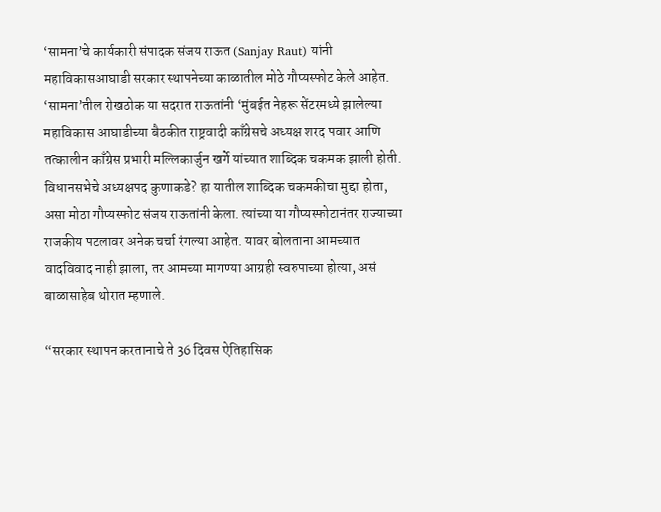‘सामना’चे कार्यकारी संपादक संजय राऊत (Sanjay Raut) यांनी महाविकासआघाडी सरकार स्थापनेच्या काळातील मोठे गौप्यस्फोट केले आहेत. ‘सामना’तील रोखठोक या सदरात राऊतांनी ‘मुंबईत नेहरू सेंटरमध्ये झालेल्या महाविकास आघाडीच्या बैठकीत राष्ट्रवादी काँग्रेसचे अध्यक्ष शरद पवार आणि तत्कालीन काँग्रेस प्रभारी मल्लिकार्जुन खर्गे यांच्यात शाब्दिक चकमक झाली होती. विधानसभेचे अध्यक्षपद कुणाकडे? हा यातील शाब्दिक चकमकीचा मुद्दा होता, असा मोठा गौप्यस्फोट संजय राऊतांनी केला. त्यांच्या या गौप्यस्फोटानंतर राज्याच्या राजकीय पटलावर अनेक चर्चा रंगल्या आहेत. यावर बोलताना आमच्यात वादविवाद नाही झाला, तर आमच्या मागण्या आग्रही स्वरुपाच्या होत्या, असं बाळासाहेब थोरात म्हणाले.

“सरकार स्थापन करतानाचे ते 36 दिवस ऐतिहासिक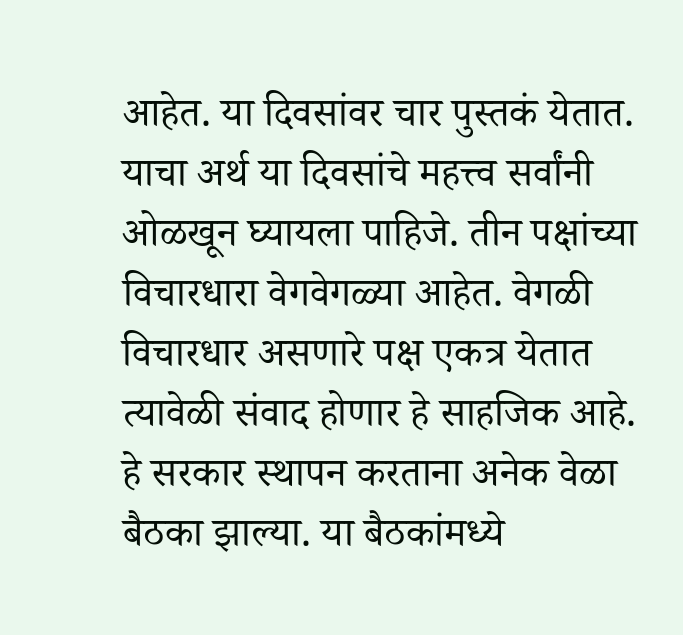आहेत. या दिवसांवर चार पुस्तकं येतात. याचा अर्थ या दिवसांचे महत्त्व सर्वांनी ओळखून घ्यायला पाहिजे. तीन पक्षांच्या विचारधारा वेगवेगळ्या आहेत. वेगळी विचारधार असणारे पक्ष एकत्र येतात त्यावेळी संवाद होणार हे साहजिक आहे. हे सरकार स्थापन करताना अनेक वेळा बैठका झाल्या. या बैठकांमध्ये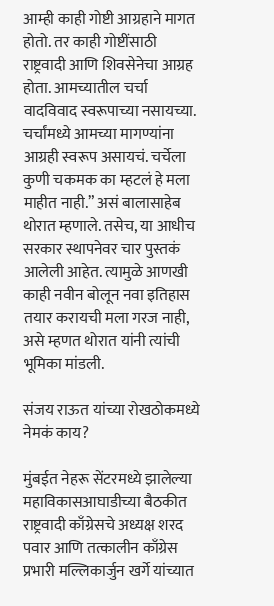आम्ही काही गोष्टी आग्रहाने मागत होतो. तर काही गोष्टींसाठी राष्ट्रवादी आणि शिवसेनेचा आग्रह होता. आमच्यातील चर्चा वादविवाद स्वरूपाच्या नसायच्या. चर्चांमध्ये आमच्या मागण्यांना आग्रही स्वरूप असायचं. चर्चेला कुणी चकमक का म्हटलं हे मला माहीत नाही.” असं बालासाहेब थोरात म्हणाले. तसेच, या आधीच सरकार स्थापनेवर चार पुस्तकं आलेली आहेत. त्यामुळे आणखी काही नवीन बोलून नवा इतिहास तयार करायची मला गरज नाही, असे म्हणत थोरात यांनी त्यांची भूमिका मांडली.

संजय राऊत यांच्या रोखठोकमध्ये नेमकं काय?

मुंबईत नेहरू सेंटरमध्ये झालेल्या महाविकासआघाडीच्या बैठकीत राष्ट्रवादी काँग्रेसचे अध्यक्ष शरद पवार आणि तत्कालीन काँग्रेस प्रभारी मल्लिकार्जुन खर्गे यांच्यात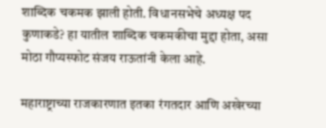शाब्दिक चकमक झाली होती. विधानसभेचे अध्यक्ष पद कुणाकडे? हा यातील शाब्दिक चकमकीचा मुद्दा होता, असा मोठा गौप्यस्फोट संजय राऊतांनी केला आहे.

महाराष्ट्राच्या राजकारणात इतका रंगतदार आणि अखेरच्या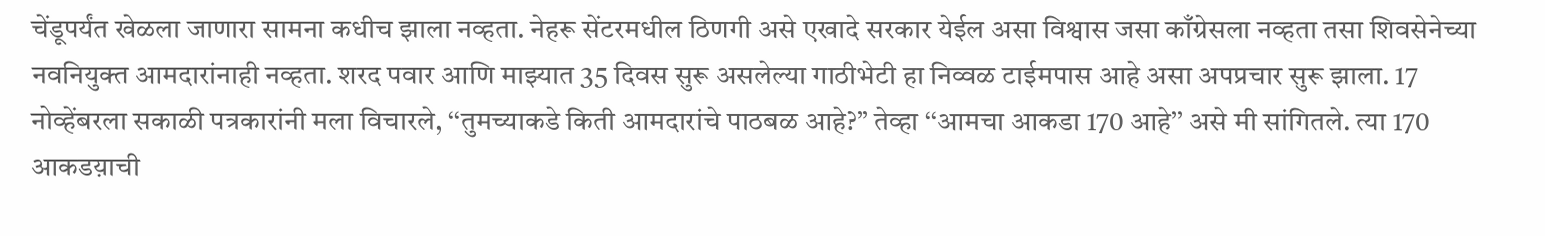चेंडूपर्यंत खेळला जाणारा सामना कधीच झाला नव्हता. नेहरू सेंटरमधील ठिणगी असे एखादे सरकार येईल असा विश्वास जसा काँग्रेसला नव्हता तसा शिवसेनेच्या नवनियुक्त आमदारांनाही नव्हता. शरद पवार आणि माझ्यात 35 दिवस सुरू असलेल्या गाठीभेटी हा निव्वळ टाईमपास आहे असा अपप्रचार सुरू झाला. 17 नोव्हेंबरला सकाळी पत्रकारांनी मला विचारले, ‘‘तुमच्याकडे किती आमदारांचे पाठबळ आहे?’’ तेव्हा ‘‘आमचा आकडा 170 आहे’’ असे मी सांगितले. त्या 170 आकडय़ाची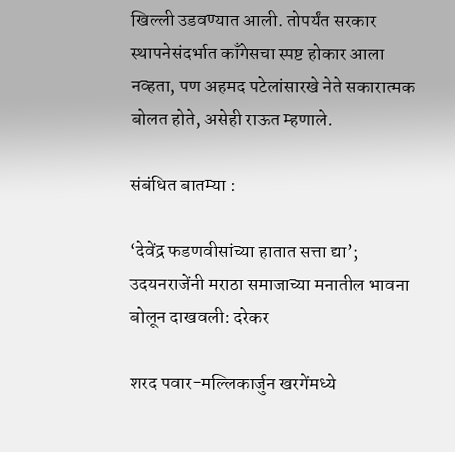खिल्ली उडवण्यात आली. तोपर्यंत सरकार स्थापनेसंदर्भात काँगेसचा स्पष्ट होकार आला नव्हता, पण अहमद पटेलांसारखे नेते सकारात्मक बोलत होते, असेही राऊत म्हणाले.

संबंधित बातम्या :

‘देवेंद्र फडणवीसांच्या हातात सत्ता द्या’; उदयनराजेंनी मराठा समाजाच्या मनातील भावना बोलून दाखवली: दरेकर

शरद पवार-मल्लिकार्जुन खरगेंमध्ये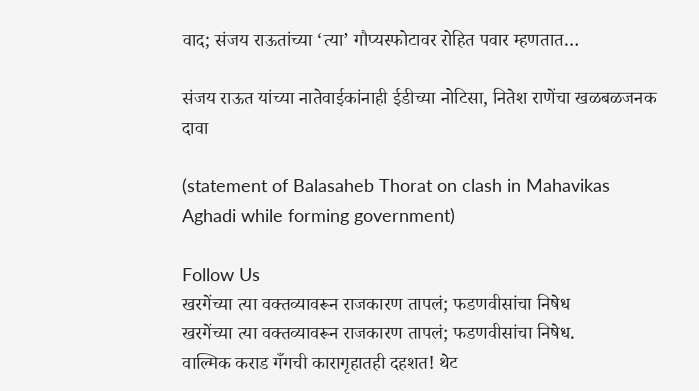वाद; संजय राऊतांच्या ‘त्या’ गौप्यस्फोटावर रोहित पवार म्हणतात…

संजय राऊत यांच्या नातेवाईकांनाही ईडीच्या नोटिसा, नितेश राणेंचा खळबळजनक दावा

(statement of Balasaheb Thorat on clash in Mahavikas Aghadi while forming government)

Follow Us
खरगेंच्या त्या वक्तव्यावरून राजकारण तापलं; फडणवीसांचा निषेध
खरगेंच्या त्या वक्तव्यावरून राजकारण तापलं; फडणवीसांचा निषेध.
वाल्मिक कराड गँगची कारागृहातही दहशत! थेट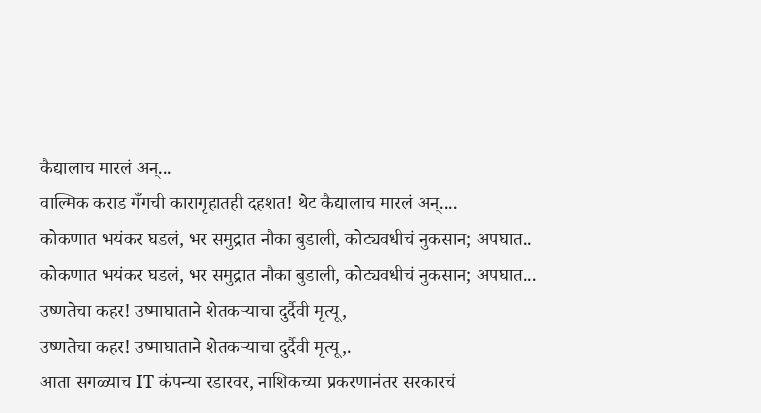कैद्यालाच मारलं अन्...
वाल्मिक कराड गँगची कारागृहातही दहशत! थेट कैद्यालाच मारलं अन्....
कोकणात भयंकर घडलं, भर समुद्रात नौका बुडाली, कोट्यवधीचं नुकसान; अपघात..
कोकणात भयंकर घडलं, भर समुद्रात नौका बुडाली, कोट्यवधीचं नुकसान; अपघात...
उष्णतेचा कहर! उष्माघाताने शेतकऱ्याचा दुर्दैवी मृत्यू,
उष्णतेचा कहर! उष्माघाताने शेतकऱ्याचा दुर्दैवी मृत्यू,.
आता सगळ्याच IT कंपन्या रडारवर, नाशिकच्या प्रकरणानंतर सरकारचं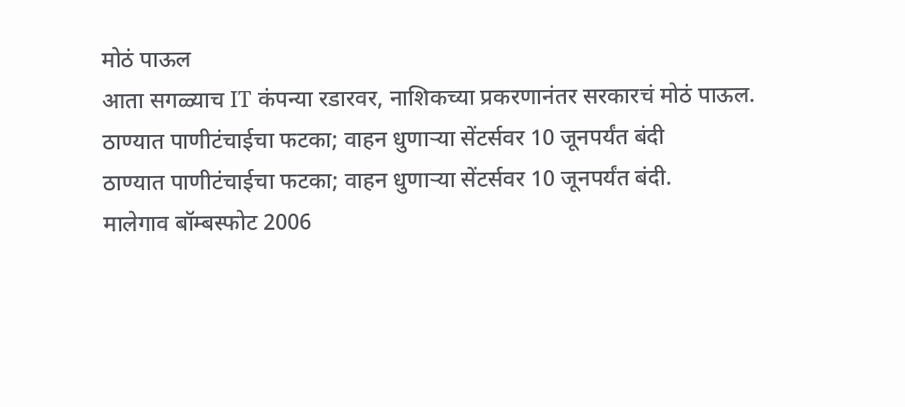मोठं पाऊल
आता सगळ्याच IT कंपन्या रडारवर, नाशिकच्या प्रकरणानंतर सरकारचं मोठं पाऊल.
ठाण्यात पाणीटंचाईचा फटका; वाहन धुणाऱ्या सेंटर्सवर 10 जूनपर्यंत बंदी
ठाण्यात पाणीटंचाईचा फटका; वाहन धुणाऱ्या सेंटर्सवर 10 जूनपर्यंत बंदी.
मालेगाव बॉम्बस्फोट 2006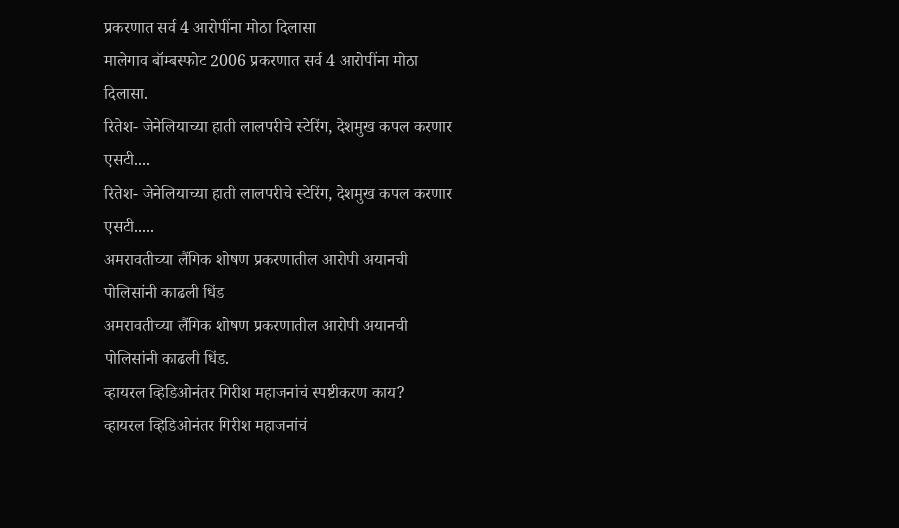प्रकरणात सर्व 4 आरोपींना मोठा दिलासा
मालेगाव बॉम्बस्फोट 2006 प्रकरणात सर्व 4 आरोपींना मोठा दिलासा.
रितेश- जेनेलियाच्या हाती लालपरीचे स्टेरिंग, देशमुख कपल करणार एसटी....
रितेश- जेनेलियाच्या हाती लालपरीचे स्टेरिंग, देशमुख कपल करणार एसटी.....
अमरावतीच्या लैंगिक शोषण प्रकरणातील आरोपी अयानची पोलिसांनी काढली धिंड
अमरावतीच्या लैंगिक शोषण प्रकरणातील आरोपी अयानची पोलिसांनी काढली धिंड.
व्हायरल व्हिडिओनंतर गिरीश महाजनांचं स्पष्टीकरण काय?
व्हायरल व्हिडिओनंतर गिरीश महाजनांचं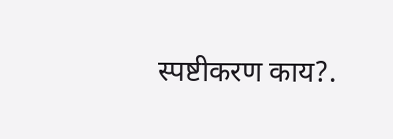स्पष्टीकरण काय?.